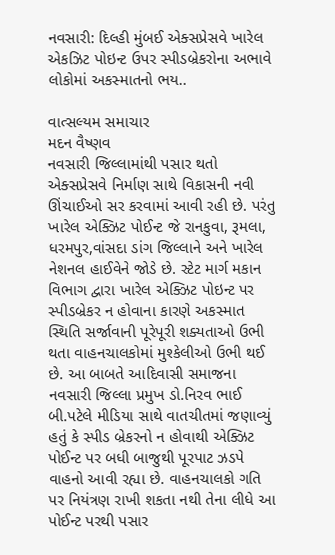નવસારી: દિલ્હી મુંબઈ એક્સપ્રેસવે ખારેલ એકઝિટ પોઇન્ટ ઉપર સ્પીડબ્રેકરોના અભાવે લોકોમાં અકસ્માતનો ભય..

વાત્સલ્યમ સમાચાર
મદન વૈષ્ણવ
નવસારી જિલ્લામાંથી પસાર થતો એક્સપ્રેસવે નિર્માણ સાથે વિકાસની નવી ઊંચાઈઓ સર કરવામાં આવી રહી છે. પરંતુ ખારેલ એક્ઝિટ પોઈન્ટ જે રાનકુવા, રૂમલા, ધરમપુર,વાંસદા ડાંગ જિલ્લાને અને ખારેલ નેશનલ હાઈવેને જોડે છે. સ્ટેટ માર્ગ મકાન વિભાગ દ્વારા ખારેલ એક્ઝિટ પોઇન્ટ પર સ્પીડબ્રેકર ન હોવાના કારણે અકસ્માત સ્થિતિ સર્જાવાની પૂરેપૂરી શક્યતાઓ ઉભી થતા વાહનચાલકોમાં મુશ્કેલીઓ ઉભી થઈ છે. આ બાબતે આદિવાસી સમાજના નવસારી જિલ્લા પ્રમુખ ડો.નિરવ ભાઈ બી.પટેલે મીડિયા સાથે વાતચીતમાં જણાવ્યું હતું કે સ્પીડ બ્રેકરનો ન હોવાથી એક્ઝિટ પોઈન્ટ પર બધી બાજુથી પૂરપાટ ઝડપે વાહનો આવી રહ્યા છે. વાહનચાલકો ગતિ પર નિયંત્રણ રાખી શકતા નથી તેના લીધે આ પોઈન્ટ પરથી પસાર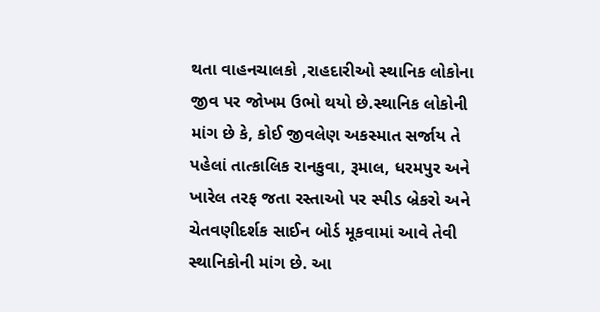થતા વાહનચાલકો ,રાહદારીઓ સ્થાનિક લોકોના જીવ પર જોખમ ઉભો થયો છે.સ્થાનિક લોકોની માંગ છે કે, કોઈ જીવલેણ અકસ્માત સર્જાય તે પહેલાં તાત્કાલિક રાનકુવા, રૂમાલ, ધરમપુર અને ખારેલ તરફ જતા રસ્તાઓ પર સ્પીડ બ્રેકરો અને ચેતવણીદર્શક સાઈન બોર્ડ મૂકવામાં આવે તેવી સ્થાનિકોની માંગ છે. આ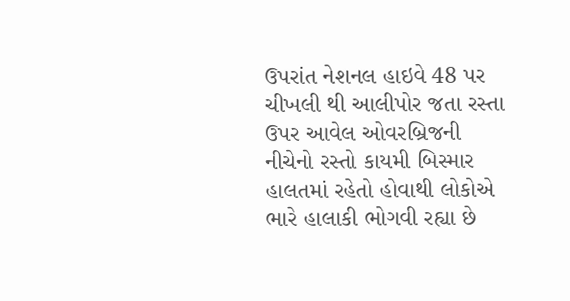ઉપરાંત નેશનલ હાઇવે 48 પર ચીખલી થી આલીપોર જતા રસ્તા ઉપર આવેલ ઓવરબ્રિજની નીચેનો રસ્તો કાયમી બિસ્માર હાલતમાં રહેતો હોવાથી લોકોએ ભારે હાલાકી ભોગવી રહ્યા છે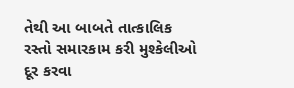તેથી આ બાબતે તાત્કાલિક રસ્તો સમારકામ કરી મુશ્કેલીઓ દૂર કરવા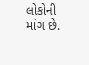લોકોની માંગ છે.